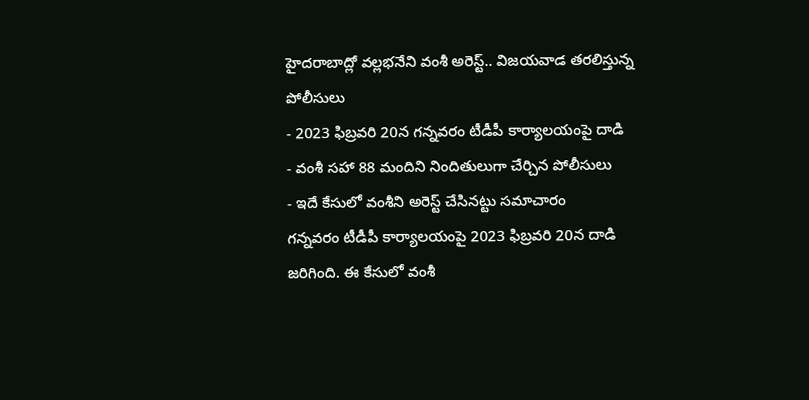హైదరాబాద్లో వల్లభనేని వంశీ అరెస్ట్.. విజయవాడ తరలిస్తున్న పోలీసులు
- 2023 ఫిబ్రవరి 20న గన్నవరం టీడీపీ కార్యాలయంపై దాడి
- వంశీ సహా 88 మందిని నిందితులుగా చేర్చిన పోలీసులు
- ఇదే కేసులో వంశీని అరెస్ట్ చేసినట్టు సమాచారం
గన్నవరం టీడీపీ కార్యాలయంపై 2023 ఫిబ్రవరి 20న దాడి జరిగింది. ఈ కేసులో వంశీ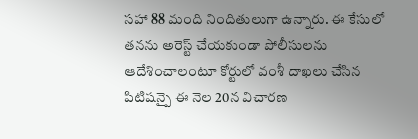సహా 88 మంది నిందితులుగా ఉన్నారు. ఈ కేసులో తనను అరెస్ట్ చేయకుండా పోలీసులను ఆదేశించాలంటూ కోర్టులో వంశీ దాఖలు చేసిన పిటిషన్పై ఈ నెల 20న విచారణ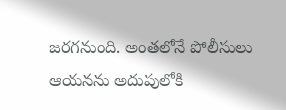జరగనుంది. అంతలోనే పోలీసులు ఆయనను అదుపులోకి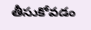తీసుకోవడం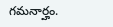గమనార్హం.